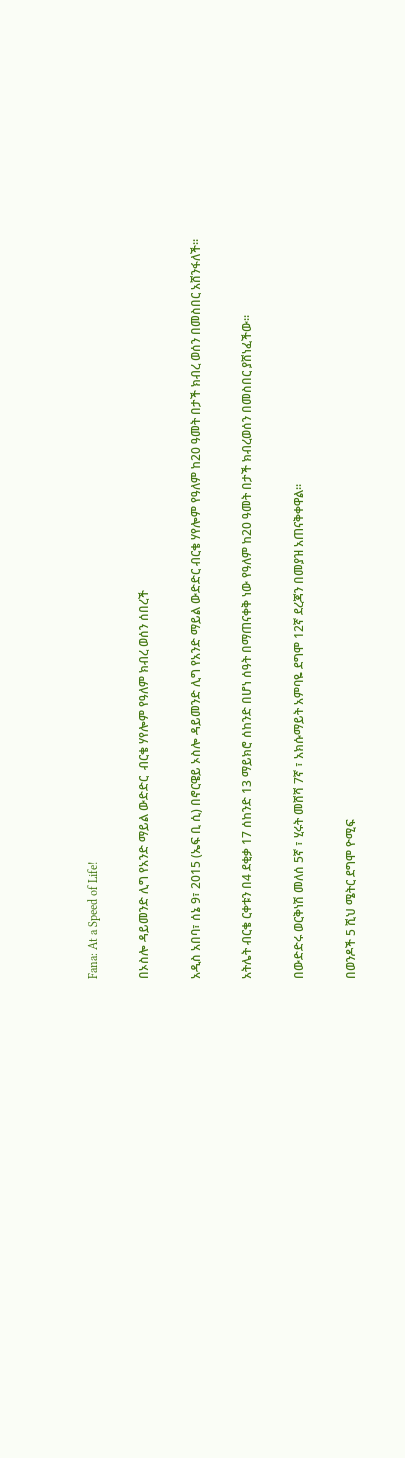Fana: At a Speed of Life!

በኦስሎ ዳይመንድ ሊግ የአንድ ማይል ውድድር  ብርቄ ሃየሎም የዓለም ክብረ ወሰን ሰበረች

አዲስ አበባ፣ ሰኔ 9፣ 2015 (ኤፍ ቢ ሲ) በኖርዌይ ኦስሎ ዳይመንድ ሊግ የአንድ ማይል ውድድር ብርቄ ሃየሎም የዓለም ከ20 ዓመት በታች ክብረ ወሰን በመስበር አሸንፋለች፡፡

አትሌት ብርቄ ርቀቱን በ4 ደቂቃ 17 ሰከንድ 13 ማይክሮ ሰከንድ በሆነ ሰዓት በማጠናቀቅ ነው የዓለም ከ20 ዓመት በታች ክብረወሰን በመስበር ያሸነፈችው፡፡

በውድድሩ ወርቅነሽ መለሰ 5ኛ ፣ ሂሩት መሸሻ 7ኛ ፣ አክሱማይት አምባዬ ደግሞ 12ኛ ደረጃን በመያዝ አጠናቅቀዋል፡፡

በወንዶች 5 ሺህ ሜትር ደግሞ ዮሚፍ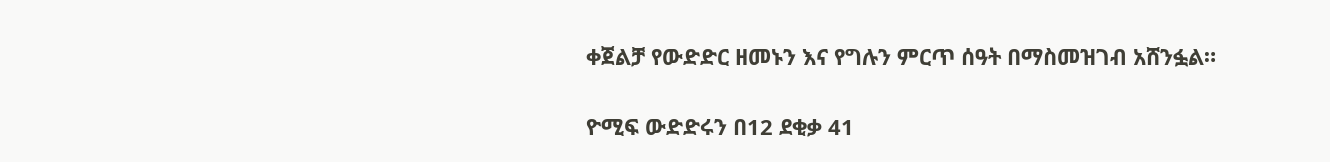ቀጀልቻ የውድድር ዘመኑን እና የግሉን ምርጥ ሰዓት በማስመዝገብ አሸንፏል።

ዮሚፍ ውድድሩን በ12 ደቂቃ 41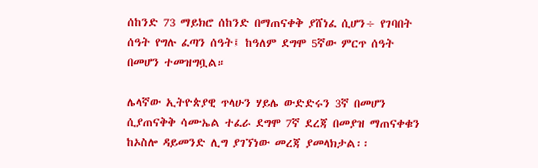ሰከንድ 73 ማይክሮ ሰከንድ በማጠናቀቅ ያሸነፈ ሲሆን÷ የገባበት ሰዓት የግሉ ፈጣን ሰዓት፤ ከዓለም ደግሞ 5ኛው ምርጥ ሰዓት በመሆን ተመዝግቧል።

ሌላኛው ኢትዮጵያዊ ጥላሁን ሃይሌ ውድድሩን 3ኛ በመሆን ሲያጠናቅቅ ሳሙኤል ተፈራ ደግሞ 7ኛ ደረጃ በመያዝ ማጠናቀቁን ከኦስሎ ዳይመንድ ሊግ ያገኘነው መረጃ ያመላክታል፡፡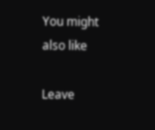You might also like

Leave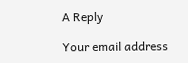A Reply

Your email address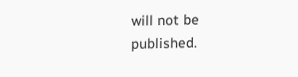will not be published.